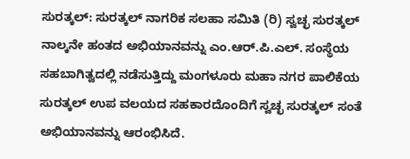ಸುರತ್ಕಲ್: ಸುರತ್ಕಲ್ ನಾಗರಿಕ ಸಲಹಾ ಸಮಿತಿ (ರಿ) ಸ್ವಚ್ಛ ಸುರತ್ಕಲ್ ನಾಲ್ಕನೇ ಹಂತದ ಅಭಿಯಾನವನ್ನು ಎಂ.ಆರ್.ಪಿ.ಎಲ್. ಸಂಸ್ಥೆಯ ಸಹಬಾಗಿತ್ವದಲ್ಲಿ ನಡೆಸುತ್ತಿದ್ದು ಮಂಗಳೂರು ಮಹಾ ನಗರ ಪಾಲಿಕೆಯ ಸುರತ್ಕಲ್ ಉಪ ವಲಯದ ಸಹಕಾರದೊಂದಿಗೆ ಸ್ವಚ್ಛ ಸುರತ್ಕಲ್ ಸಂತೆ ಅಭಿಯಾನವನ್ನು ಆರಂಭಿಸಿದೆ.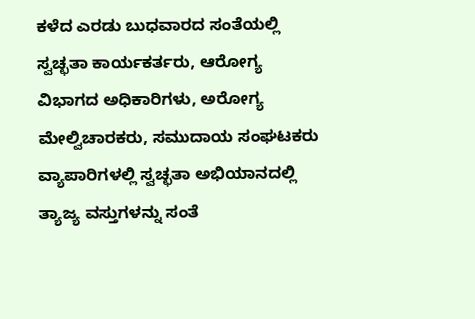ಕಳೆದ ಎರಡು ಬುಧವಾರದ ಸಂತೆಯಲ್ಲಿ ಸ್ವಚ್ಛತಾ ಕಾರ್ಯಕರ್ತರು, ಆರೋಗ್ಯ ವಿಭಾಗದ ಅಧಿಕಾರಿಗಳು, ಅರೋಗ್ಯ ಮೇಲ್ವಿಚಾರಕರು, ಸಮುದಾಯ ಸಂಘಟಕರು ವ್ಯಾಪಾರಿಗಳಲ್ಲಿ ಸ್ವಚ್ಛತಾ ಅಭಿಯಾನದಲ್ಲಿ ತ್ಯಾಜ್ಯ ವಸ್ತುಗಳನ್ನು ಸಂತೆ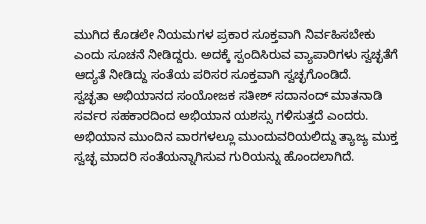ಮುಗಿದ ಕೊಡಲೇ ನಿಯಮಗಳ ಪ್ರಕಾರ ಸೂಕ್ತವಾಗಿ ನಿರ್ವಹಿಸಬೇಕು ಎಂದು ಸೂಚನೆ ನೀಡಿದ್ದರು. ಅದಕ್ಕೆ ಸ್ಪಂದಿಸಿರುವ ವ್ಯಾಪಾರಿಗಳು ಸ್ವಚ್ಛತೆಗೆ ಆದ್ಯತೆ ನೀಡಿದ್ದು ಸಂತೆಯ ಪರಿಸರ ಸೂಕ್ತವಾಗಿ ಸ್ವಚ್ಛಗೊಂಡಿದೆ.
ಸ್ವಚ್ಛತಾ ಅಭಿಯಾನದ ಸಂಯೋಜಕ ಸತೀಶ್ ಸದಾನಂದ್ ಮಾತನಾಡಿ ಸರ್ವರ ಸಹಕಾರದಿಂದ ಅಭಿಯಾನ ಯಶಸ್ಸು ಗಳಿಸುತ್ತದೆ ಎಂದರು. ಅಭಿಯಾನ ಮುಂದಿನ ವಾರಗಳಲ್ಲೂ ಮುಂದುವರಿಯಲಿದ್ದು ತ್ಯಾಜ್ಯ ಮುಕ್ತ ಸ್ವಚ್ಛ ಮಾದರಿ ಸಂತೆಯನ್ನಾಗಿಸುವ ಗುರಿಯನ್ನು ಹೊಂದಲಾಗಿದೆ.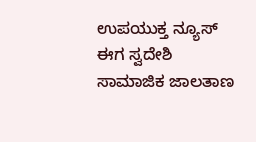ಉಪಯುಕ್ತ ನ್ಯೂಸ್ ಈಗ ಸ್ವದೇಶಿ ಸಾಮಾಜಿಕ ಜಾಲತಾಣ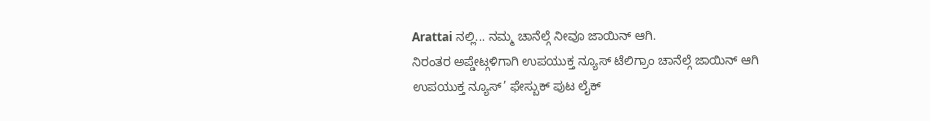Arattai ನಲ್ಲಿ... ನಮ್ಮ ಚಾನೆಲ್ಗೆ ನೀವೂ ಜಾಯಿನ್ ಆಗಿ.
ನಿರಂತರ ಅಪ್ಡೇಟ್ಗಳಿಗಾಗಿ ಉಪಯುಕ್ತ ನ್ಯೂಸ್ ಟೆಲಿಗ್ರಾಂ ಚಾನೆಲ್ಗೆ ಜಾಯಿನ್ ಆಗಿ
ಉಪಯುಕ್ತ ನ್ಯೂಸ್’ ಫೇಸ್ಬುಕ್ ಪುಟ ಲೈಕ್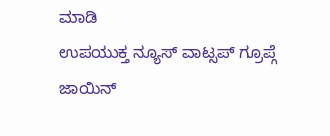ಮಾಡಿ
ಉಪಯುಕ್ತ ನ್ಯೂಸ್ ವಾಟ್ಸಪ್ ಗ್ರೂಪ್ಗೆ ಜಾಯಿನ್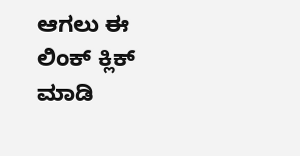ಆಗಲು ಈ ಲಿಂಕ್ ಕ್ಲಿಕ್ ಮಾಡಿ